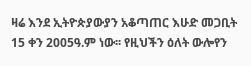ዛሬ እንደ ኢትዮጵያውያን አቆጣጠር እሁድ መጋቢት 15 ቀን 2005ዓ.ም ነው፡፡ የዚህችን ዕለት ውሎየን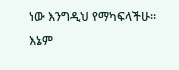ነው እንግዲህ የማካፍላችሁ፡፡ እኔም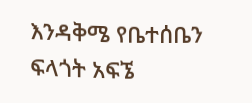እንዳቅሜ የቤተሰቤን ፍላጎት አፍኜ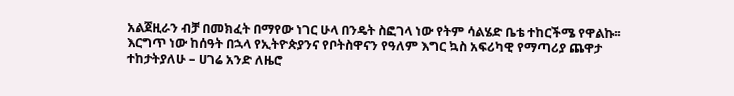አልጀዚራን ብቻ በመክፈት በማየው ነገር ሁላ በንዴት ስፎገላ ነው የትም ሳልሄድ ቤቴ ተከርችሜ የዋልኩ፡፡ እርግጥ ነው ከሰዓት በኋላ የኢትዮጵያንና የቦትስዋናን የዓለም እግር ኳስ አፍሪካዊ የማጣሪያ ጨዋታ ተከታትያለሁ – ሀገሬ አንድ ለዜሮ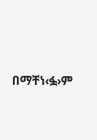በማቸነ‹ፏ›ም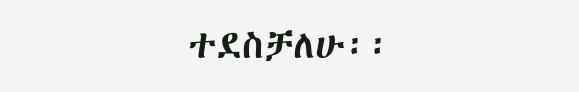ተደስቻለሁ፡፡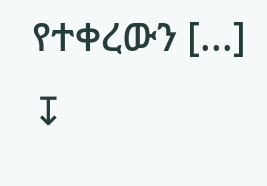የተቀረውን [...]
↧